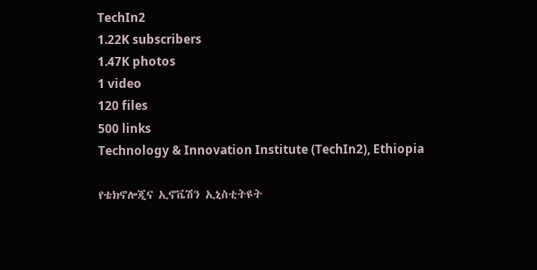TechIn2
1.22K subscribers
1.47K photos
1 video
120 files
500 links
Technology & Innovation Institute (TechIn2), Ethiopia

የቴክኖሎጂና ኢኖቬሽን ኢኒስቲትዩት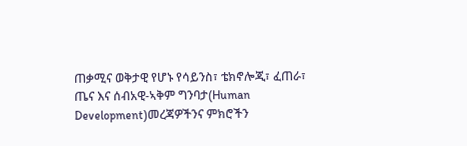ጠቃሚና ወቅታዊ የሆኑ የሳይንስ፣ ቴክኖሎጂ፣ ፈጠራ፣ ጤና እና ሰብአዊ-ኣቅም ግንባታ(Human Development)መረጃዎችንና ምክሮችን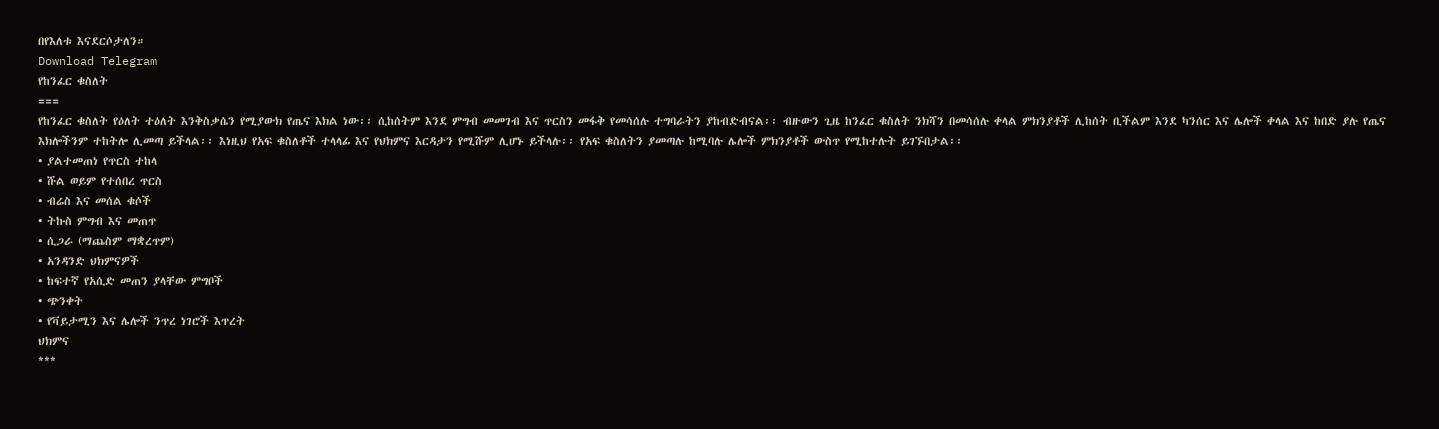በየእለቱ እናደርሶታለን።
Download Telegram
የከንፈር ቁስለት
===
የከንፈር ቁስለት የዕለት ተዕለት እንቅስቃሴን የሚያውክ የጤና እክል ነው፡፡ ሲከሰትም እንደ ምግብ መመገብ እና ጥርስን መፋቅ የመሳሰሉ ተግባራትን ያከብድብናል፡፡ ብዙውን ጊዜ ከንፈር ቁስለት ንክሻን በመሳሰሉ ቀላል ምክንያቶች ሊከሰት ቢችልም እንደ ካንሰር እና ሌሎች ቀላል እና ከበድ ያሉ የጤና እክሎችንም ተከትሎ ሊመጣ ይችላል፡፡ እነዚህ የአፍ ቁስለቶች ተላላፊ እና የህክምና እርዳታን የሚሹም ሊሆኑ ይችላሉ፡፡ የአፍ ቁስለትን ያመጣሉ ከሚባሉ ሌሎች ምክንያቶች ውስጥ የሚከተሉት ይገኙበታል፡፡
• ያልተመጠነ የጥርስ ተከላ
• ሹል ወይም የተሰበረ ጥርስ
• ብሬስ እና መሰል ቁሶች
• ትኩስ ምግብ እና መጠጥ
• ሲጋራ (ማጨስም ማቋረጥም)
• አንዳንድ ህክምናዎች
• ከፍተኛ የአሲድ መጠን ያላቸው ምግቦች
• ጭንቀት
• የቫይታሚን እና ሌሎች ንጥረ ነገሮች እጥረት
ህክምና
***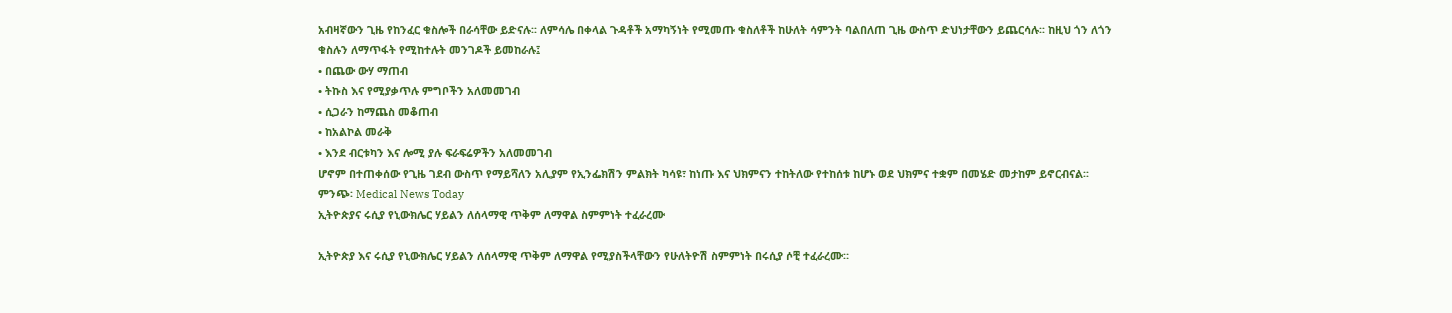አብዛኛውን ጊዜ የከንፈር ቁስሎች በራሳቸው ይድናሉ፡፡ ለምሳሌ በቀላል ጉዳቶች አማካኝነት የሚመጡ ቁስለቶች ከሁለት ሳምንት ባልበለጠ ጊዜ ውስጥ ድህነታቸውን ይጨርሳሉ፡፡ ከዚህ ጎን ለጎን ቁስሉን ለማጥፋት የሚከተሉት መንገዶች ይመከራሉ፤
• በጨው ውሃ ማጠብ
• ትኩስ እና የሚያቃጥሉ ምግቦችን አለመመገብ
• ሲጋራን ከማጨስ መቆጠብ
• ከአልኮል መራቅ
• እንደ ብርቱካን እና ሎሚ ያሉ ፍራፍሬዎችን አለመመገብ
ሆኖም በተጠቀሰው የጊዜ ገደብ ውስጥ የማይሻለን አሊያም የኢንፌክሽን ምልክት ካሳዩ፣ ከነጡ እና ህክምናን ተከትለው የተከሰቱ ከሆኑ ወደ ህክምና ተቋም በመሄድ መታከም ይኖርብናል፡፡
ምንጭ፡ Medical News Today
ኢትዮጵያና ሩሲያ የኒውክሌር ሃይልን ለሰላማዊ ጥቅም ለማዋል ስምምነት ተፈራረሙ

ኢትዮጵያ እና ሩሲያ የኒውክሌር ሃይልን ለሰላማዊ ጥቅም ለማዋል የሚያስችላቸውን የሁለትዮሽ ስምምነት በሩሲያ ሶቺ ተፈራረሙ።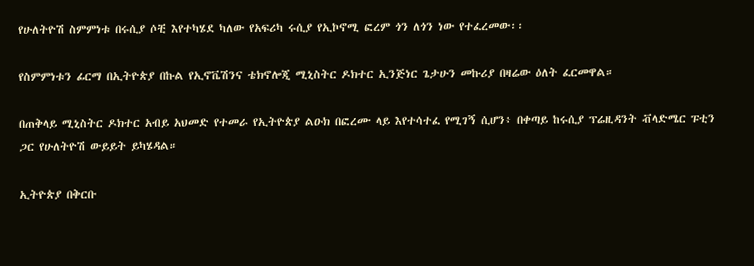የሁለትዮሽ ስምምነቱ በሩሲያ ሶቺ እየተካሄደ ካለው የአፍሪካ ሩሲያ የኢኮኖሚ ፎረም ጎን ለጎን ነው የተፈረመው፡፡

የስምምነቱን ፊርማ በኢትዮጵያ በኩል የኢኖቬሽንና ቴክኖሎጂ ሚኒስትር ዶክተር ኢንጅነር ጌታሁን መኩሪያ በዛሬው ዕለት ፈርመዋል።

በጠቅላይ ሚኒስትር ዶክተር አብይ አህመድ የተመራ የኢትዮጵያ ልዑክ በፎረሙ ላይ እየተሳተፈ የሚገኝ ሲሆን፥ በቀጣይ ከሩሲያ ፕሬዚዳንት ቭላድሜር ፑቲን ጋር የሁለትዮሽ ውይይት ይካሄዳል።

ኢትዮጵያ በቅርቡ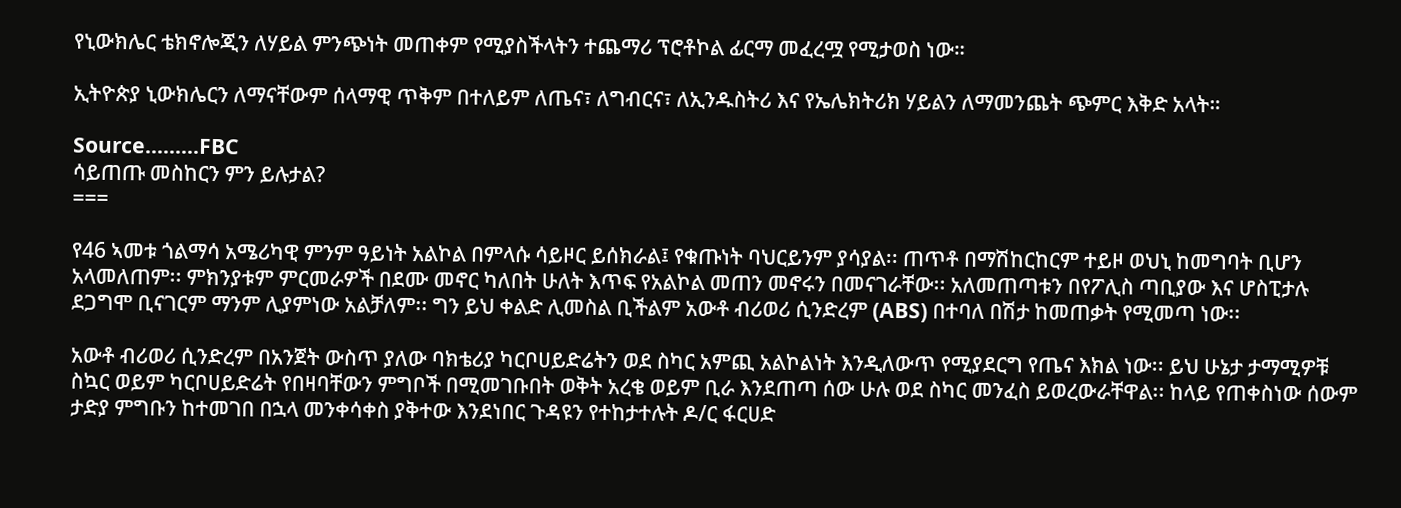የኒውክሌር ቴክኖሎጂን ለሃይል ምንጭነት መጠቀም የሚያስችላትን ተጨማሪ ፕሮቶኮል ፊርማ መፈረሟ የሚታወስ ነው።

ኢትዮጵያ ኒውክሌርን ለማናቸውም ሰላማዊ ጥቅም በተለይም ለጤና፣ ለግብርና፣ ለኢንዱስትሪ እና የኤሌክትሪክ ሃይልን ለማመንጨት ጭምር እቅድ አላት።

Source.........FBC
ሳይጠጡ መስከርን ምን ይሉታል?
===

የ46 ኣመቱ ጎልማሳ አሜሪካዊ ምንም ዓይነት አልኮል በምላሱ ሳይዞር ይሰክራል፤ የቁጡነት ባህርይንም ያሳያል፡፡ ጠጥቶ በማሽከርከርም ተይዞ ወህኒ ከመግባት ቢሆን አላመለጠም፡፡ ምክንያቱም ምርመራዎች በደሙ መኖር ካለበት ሁለት እጥፍ የአልኮል መጠን መኖሩን በመናገራቸው፡፡ አለመጠጣቱን በየፖሊስ ጣቢያው እና ሆስፒታሉ ደጋግሞ ቢናገርም ማንም ሊያምነው አልቻለም፡፡ ግን ይህ ቀልድ ሊመስል ቢችልም አውቶ ብሪወሪ ሲንድረም (ABS) በተባለ በሽታ ከመጠቃት የሚመጣ ነው፡፡

አውቶ ብሪወሪ ሲንድረም በአንጀት ውስጥ ያለው ባክቴሪያ ካርቦሀይድሬትን ወደ ስካር አምጪ አልኮልነት እንዲለውጥ የሚያደርግ የጤና እክል ነው፡፡ ይህ ሁኔታ ታማሚዎቹ ስኳር ወይም ካርቦሀይድሬት የበዛባቸውን ምግቦች በሚመገቡበት ወቅት አረቄ ወይም ቢራ እንደጠጣ ሰው ሁሉ ወደ ስካር መንፈስ ይወረውራቸዋል፡፡ ከላይ የጠቀስነው ሰውም ታድያ ምግቡን ከተመገበ በኋላ መንቀሳቀስ ያቅተው እንደነበር ጉዳዩን የተከታተሉት ዶ/ር ፋርሀድ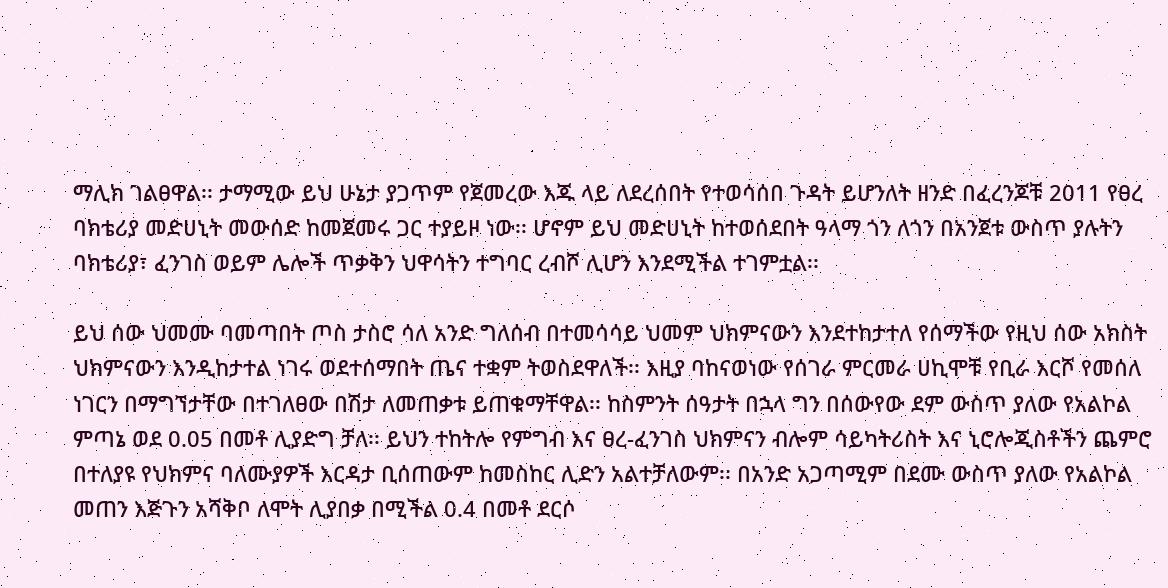ማሊክ ገልፀዋል፡፡ ታማሚው ይህ ሁኔታ ያጋጥም የጀመረው እጁ ላይ ለደረሰበት የተወሳሰበ ጉዳት ይሆንለት ዘንድ በፈረንጆቹ 2011 የፀረ ባክቴሪያ መድሀኒት መውሰድ ከመጀመሩ ጋር ተያይዞ ነው፡፡ ሆኖም ይህ መድሀኒት ከተወሰደበት ዓላማ ጎን ለጎን በአንጀቱ ውስጥ ያሉትን ባክቴሪያ፣ ፈንገስ ወይም ሌሎች ጥቃቅን ህዋሳትን ተግባር ረብሾ ሊሆን እንደሚችል ተገምቷል፡፡

ይህ ሰው ህመሙ ባመጣበት ጦስ ታስሮ ሳለ አንድ ግለሰብ በተመሳሳይ ህመም ህክምናውን እንደተከታተለ የሰማችው የዚህ ሰው አክስት ህክምናውን እንዲከታተል ነገሩ ወደተሰማበት ጤና ተቋም ትወስደዋለች፡፡ እዚያ ባከናወነው የሰገራ ምርመራ ሀኪሞቹ የቢራ እርሾ የመሰለ ነገርን በማግኘታቸው በተገለፀው በሽታ ለመጠቃቱ ይጠቁማቸዋል፡፡ ከስምንት ሰዓታት በኋላ ግን በሰውየው ደም ውስጥ ያለው የአልኮል ምጣኔ ወደ 0.05 በመቶ ሊያድግ ቻለ፡፡ ይህን ተከትሎ የምግብ እና ፀረ-ፈንገስ ህክምናን ብሎም ሳይካትሪስት እና ኒሮሎጂስቶችን ጨምሮ በተለያዩ የህክምና ባለሙያዎች እርዳታ ቢሰጠውም ከመስከር ሊድን አልተቻለውም፡፡ በአንድ አጋጣሚም በደሙ ውስጥ ያለው የአልኮል መጠን እጅጉን አሻቅቦ ለሞት ሊያበቃ በሚችል 0.4 በመቶ ደርሶ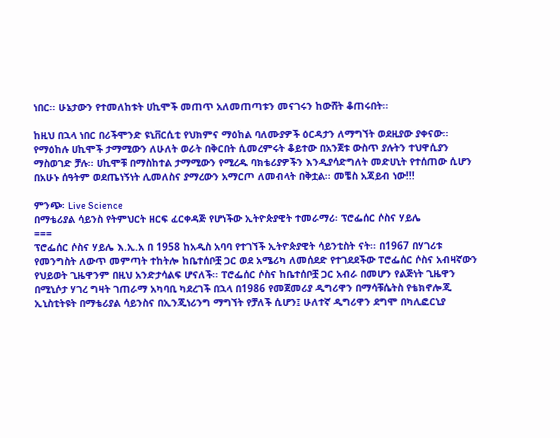ነበር፡፡ ሁኔታውን የተመለከቱት ሀኪሞች መጠጥ አለመጠጣቱን መናገሩን ከውሸት ቆጠሩበት፡፡

ከዚህ በኋላ ነበር በሪችሞንድ ዩኒቨርሲቲ የህክምና ማዕከል ባለሙያዎች ዕርዳታን ለማግኘት ወደዚያው ያቀናው፡፡ የማዕከሉ ሀኪሞች ታማሚውን ለሁለት ወራት በቅርበት ሲመረምሩት ቆይተው በአንጀቱ ውስጥ ያሉትን ተህዋሲያን ማስወገድ ቻሉ፡፡ ሀኪሞቹ በማስከተል ታማሚውን የሚረዱ ባክቴሪያዎችን እንዲያሳድግለት መድሀኒት የተሰጠው ሲሆን በአሁኑ ሰዓትም ወደጤነኝነት ሊመለስና ያማረውን አማርጦ ለመብላት በቅቷል፡፡ መቼስ አጃይብ ነው!!!

ምንጭ፡ Live Science
በማቴሪያል ሳይንስ የትምህርት ዘርፍ ፈርቀዳጅ የሆነችው ኢትዮጵያዊት ተመራማሪ፡ ፕሮፌሰር ሶስና ሃይሌ
===
ፕሮፌሰር ሶስና ሃይሌ እ.ኢ.አ በ 1958 ከአዲስ አባባ የተገኘች ኢትዮጵያዊት ሳይንቲስት ናት፡፡ በ1967 በሃገሪቱ የመንግስት ለውጥ መምጣት ተከትሎ ከቤተሰቦቿ ጋር ወደ አሜሪካ ለመሰደድ የተገደደችው ፐሮፌሰር ሶስና አብዛኛውን የህይወት ጊዜዋንም በዚህ አንድታሳልፍ ሆናለች፡፡ ፐሮፌሰር ሶስና ከቤተሰቦቿ ጋር አብራ በመሆን የልጅነት ጊዜዋን በሚኒሶታ ሃገረ ግዛት ገጠራማ አካባቢ ካደረገች በኋላ በ1986 የመጀመሪያ ዲግሪዋን በማሳቹሴትስ የቴክኖሎጂ ኢኒስቲትዩት በማቴሪያል ሳይንስና በኢንጂነሪንግ ማግኘት የቻለች ሲሆን፤ ሁለተኛ ዲግሪዋን ደግሞ በካሊፎርኒያ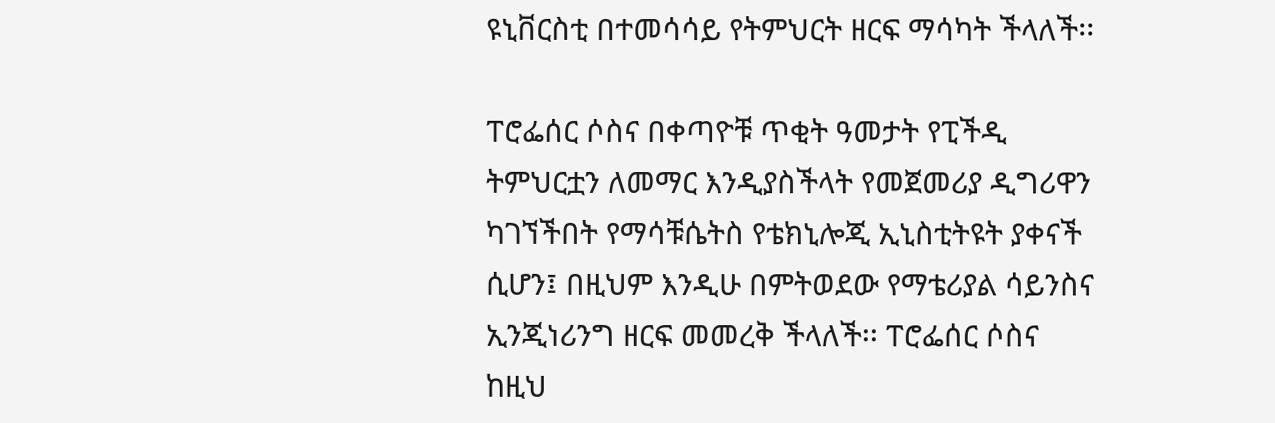ዩኒቨርስቲ በተመሳሳይ የትምህርት ዘርፍ ማሳካት ችላለች፡፡

ፐሮፌሰር ሶስና በቀጣዮቹ ጥቂት ዓመታት የፒችዲ ትምህርቷን ለመማር እንዲያስችላት የመጀመሪያ ዲግሪዋን ካገኘችበት የማሳቹሴትስ የቴክኒሎጂ ኢኒስቲትዩት ያቀናች ሲሆን፤ በዚህም እንዲሁ በምትወደው የማቴሪያል ሳይንስና ኢንጂነሪንግ ዘርፍ መመረቅ ችላለች፡፡ ፐሮፌሰር ሶስና ከዚህ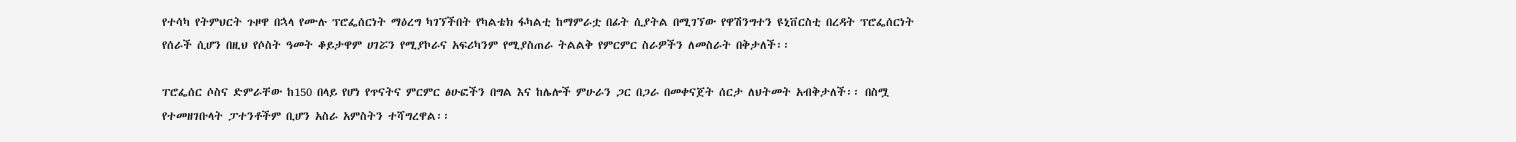የተሳካ የትምህርት ጉዞዋ በኋላ የሙሉ ፕሮፌሰርነት ማዕረግ ካገኘችበት የካልቴክ ፋካልቲ ከማምራቷ በፊት ሲያትል በሚገኘው የዋሽንግተን ዩኒቨርስቲ በረዳት ፕሮፌሰርነት የሰራች ሲሆን በዚህ የሶስት ዓመት ቆይታዋም ሀገሯን የሚያኮራና አፍሪካንም የሚያስጠራ ትልልቅ የምርምር ስራዎችን ለመስራት በቅታለች፡፡

ፐሮፌሰር ሶስና ድምራቸው ከ150 በላይ የሆነ የጥናትና ምርምር ፅሁፎችን በግል እና ከሌሎች ምሁራን ጋር በጋራ በመቀናጀት ሰርታ ለህትመት አብቅታለች፡፡ በስሟ የተመዘገቡላት ፓተንቶችም ቢሆን አስራ አምስትን ተሻግረዋል፡፡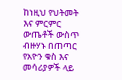ከነዚህ የህትመት እና ምርምር ውጤቶች ውስጥ ብዙሃኑ በጠጣር የአዮን ቁስ እና መሳሪያዎች ላይ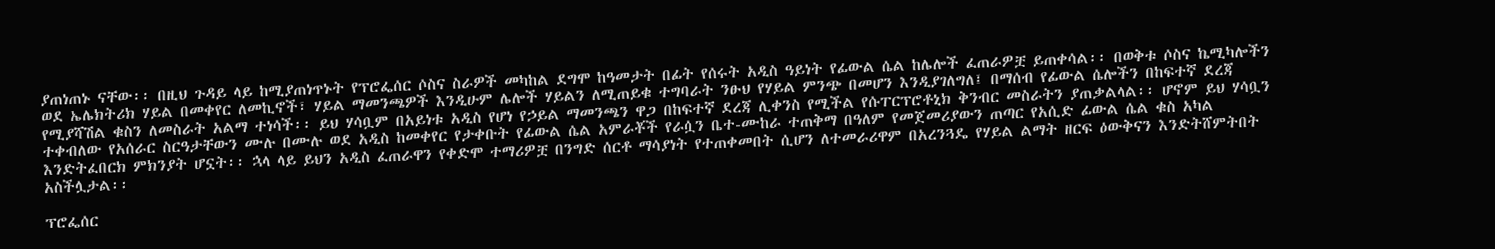ያጠነጠኑ ናቸው፡፡ በዚህ ጉዳይ ላይ ከሚያጠነጥኑት የፕሮፌሰር ሶስና ስራዎች መካከል ደግሞ ከዓመታት በፊት የሰሩት አዲስ ዓይነት የፊውል ሴል ከሌሎች ፈጠራዎቿ ይጠቀሳል፡፡ በወቅቱ ሶስና ኬሚካሎችን ወደ ኤሌክትሪክ ሃይል በመቀየር ለመኪኖች፣ ሃይል ማመንጫዎች እንዲሁም ሌሎች ሃይልን ለሚጠይቁ ተግባራት ንፁህ የሃይል ምንጭ በመሆን እንዲያገለግለ፤ በማሰብ የፊውል ሴሎችን በከፍተኛ ደረጃ የሚያሻሽል ቁስን ለመስራት አልማ ተነሳች፡፡ ይህ ሃሳቧም በአይነቱ አዲስ የሆነ የኃይል ማመንጫን ዋጋ በከፍተኛ ደረጃ ሊቀንስ የሚችል የሱፐርፕሮቶኒክ ቅንብር መስራትን ያጠቃልላል፡፡ ሆኖም ይህ ሃሳቧን ተቀብለው የአሰራር ስርዓታቸውን ሙሉ በሙሉ ወደ አዲስ ከመቀየር የታቀቡት የፊውል ሴል አምራቾች የራሷን ቤተ-ሙከራ ተጠቅማ በዓለም የመጀመሪያውን ጠጣር የአሲድ ፊውል ሴል ቁስ አካል እንድትፈበርክ ምክንያት ሆኗት፡፡ ኋላ ላይ ይህን አዲስ ፈጠራዋን የቀድሞ ተማሪዎቿ በንግድ ሰርቶ ማሳያነት የተጠቀመበት ሲሆን ለተመራሪዋም በአረንጓዴ የሃይል ልማት ዘርፍ ዕውቅናን እንድትሸምትበት አስችሏታል፡፡

ፕሮፌሰር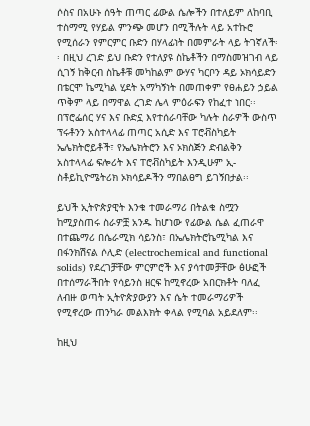ሶስና በአሁኑ ሰዓት ጠጣር ፊውል ሴሎችን በተለይም ለከባቢ ተስማሚ የሃይል ምንጭ መሆን በሚችሉት ላይ አተኩሮ የሚሰራን የምርምር ቡድን በሃላፊነት በመምራት ላይ ትገኛለች፡፡ በዚህ ረገድ ይህ ቡድን የተለያዩ ስኬቶችን በማስመዝገብ ላይ ሲገኝ ከቅርብ ስኬቶቹ መካከልም ውሃና ካርቦን ዳይ ኦክሳይድን በቴርሞ ኬሚካል ሂደት አማካኝነት በመጠቀም የፀሐይን ኃይል ጥቅም ላይ በማዋል ረገድ ሌላ ምዕራፍን የከፈተ ነበር፡፡ በፕሮፌሰር ሃና እና ቡድኗ እየተሰራባቸው ካሉት ስራዎች ውስጥ ፕሩቶንን አስተላላፊ ጠጣር አሲድ እና ፐሮቭስካይት ኤሌክትሮይቶች፣ የኤሌክትሮን እና ኦክስጅን ድብልቅን አስተላላፊ ፍሎሪት እና ፐሮቭስካይት እንዲሁም ኢ-ስቶይኪዮሜትሪክ ኦክሳይዶችን ማበልፀግ ይገኝበታል፡፡

ይህች ኢትዮጵያዊት እንቁ ተመራማሪ በትልቁ ስሟን ከሚያስጠሩ ስራዎቿ አንዱ ከሆነው የፊውል ሴል ፈጠራዋ በተጨማሪ በሴራሚክ ሳይንስ፣ በኤሌክትሮኬሚካል እና በፋንክሽናል ሶሊድ (electrochemical and functional solids) የደረገቻቸው ምርምሮች እና ያሳተመቻቸው ፅሁፎች በተሰማራችበት የሳይንስ ዘርፍ ከሚኖረው አበርክቶት ባለፈ ለብዙ ወጣት ኢትዮጵያውያን እና ሴት ተመራማሪዎች የሚኖረው ጠንካራ መልእክት ቀላል የሚባል አይደለም፡፡

ከዚህ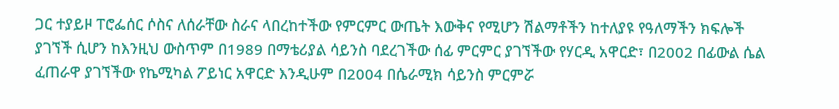ጋር ተያይዞ ፐሮፌሰር ሶስና ለሰራቸው ስራና ላበረከተችው የምርምር ውጤት እውቅና የሚሆን ሽልማቶችን ከተለያዩ የዓለማችን ክፍሎች ያገኘች ሲሆን ከእንዚህ ውስጥም በ1989 በማቴሪያል ሳይንስ ባደረገችው ሰፊ ምርምር ያገኘችው የሃርዲ አዋርድ፣ በ2002 በፊውል ሴል ፈጠራዋ ያገኘችው የኬሚካል ፖይነር አዋርድ እንዲሁም በ2004 በሴራሚክ ሳይንስ ምርምሯ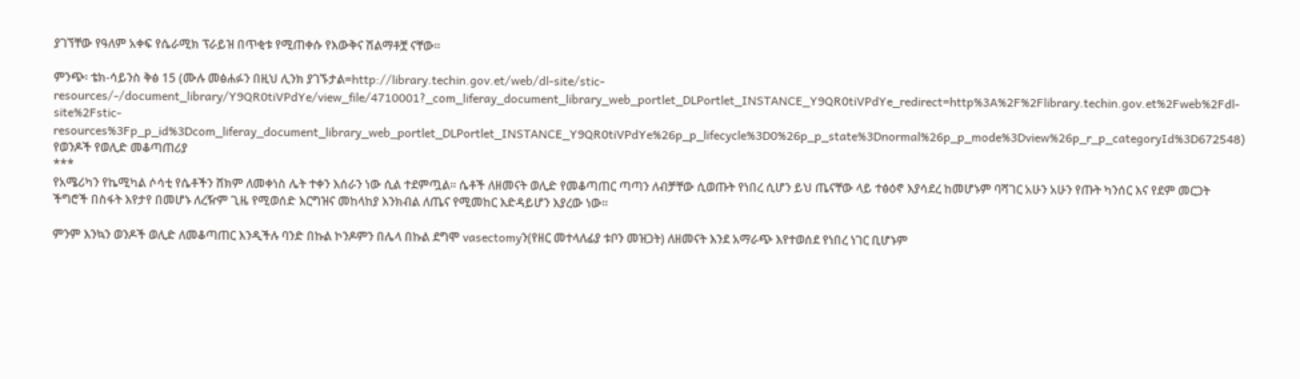ያገኘቸው የዓለም አቀፍ የሴራሚክ ፕራይዝ በጥቂቱ የሚጠቀሱ የእውቅና ሽልማቶቿ ናቸው፡፡

ምንጭ፡ ቴክ-ሳይንስ ቅፅ 15 (ሙሉ መፅሐፉን በዚህ ሊንክ ያገኙታል=http://library.techin.gov.et/web/dl-site/stic-resources/-/document_library/Y9QR0tiVPdYe/view_file/4710001?_com_liferay_document_library_web_portlet_DLPortlet_INSTANCE_Y9QR0tiVPdYe_redirect=http%3A%2F%2Flibrary.techin.gov.et%2Fweb%2Fdl-site%2Fstic-resources%3Fp_p_id%3Dcom_liferay_document_library_web_portlet_DLPortlet_INSTANCE_Y9QR0tiVPdYe%26p_p_lifecycle%3D0%26p_p_state%3Dnormal%26p_p_mode%3Dview%26p_r_p_categoryId%3D672548)
የወንዶች የወሊድ መቆጣጠሪያ
***
የአሜሪካን የኬሚካል ሶሳቲ የሴቶችን ሸክም ለመቀነስ ሌት ተቀን እሰራን ነው ሲል ተደምጧል፡፡ ሴቶች ለዘመናት ወሊድ የመቆጣጠር ጣጣን ለብቻቸው ሲወጡት የነበረ ሲሆን ይህ ጤናቸው ላይ ተፅዕኖ እያሳደረ ከመሆኑም ባሻገር አሁን አሁን የጡት ካንሰር እና የደም መርጋት ችግሮች በስፋት እየታየ በመሆኑ ለረዥም ጊዜ የሚወሰድ እርግዝና መከላከያ እንክብል ለጤና የሚመከር እድዳይሆን እያረው ነው፡፡

ምንም እንኳን ወንዶች ወሊድ ለመቆጣጠር እንዲችሉ ባንድ በኩል ኮንዶምን በሌላ በኩል ደግሞ vasectomyን(የዘር መተላለፊያ ቱቦን መዝጋት) ለዘመናት እንደ አማራጭ እየተወሰደ የነበረ ነገር ቢሆኑም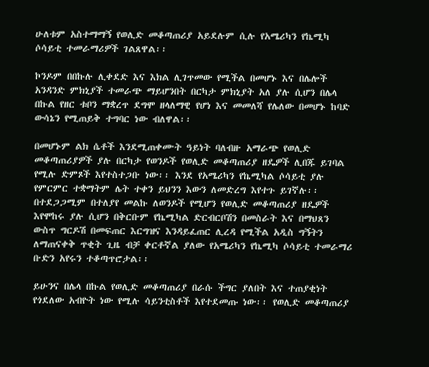ሁለቱም አስተማማኝ የወሊድ መቆጣጠሪያ አይደሉም ሲሉ የአሜሪካን የኬሚካ ሶሳይቲ ተመራማሪዎች ገልጸዋል፡፡

ኮንዶም በበኩሉ ሊቀደድ እና እክል ሊገጥመው የሚችል በመሆኑ እና በሌሎች አንዳንድ ምክኒያች ተመራጭ ማይሆንበት በርካታ ምክኒያት አለ ያሉ ሲሆን በሌላ በኩል የዘር ቱቦን ማቋረጥ ደግሞ ዘላለማዊ የሆነ እና መመለሻ የሌለው በመሆኑ ከባድ ውሳኔን የሚጠይቅ ተግባር ነው ብለዋል፡፡

በመሆኑም ልክ ሴቶች እንደሚጠቀሙት ዓይነት ባለብዙ አማራጭ የወሊድ መቆጣጠሪያዎች ያሉ በርካታ የወንዶች የወሊድ መቆጣጠሪያ ዘዴዎች ሊበጁ ይገባል የሚሉ ድምጾች እየተስተጋቡ ነው፡፡ እንደ የአሜሪካን የኬሚካል ሶሳይቲ ያሉ የምርምር ተቋማትም ሌት ተቀን ይህንን እውን ለመድረግ እየተጉ ይገኛሉ፡፡ በተደጋጋሚም በተለያየ መልኩ ለወንዶች የሚሆን የወሊድ መቆጣጠሪያ ዘዴዎች እየሞከሩ ያሉ ሲሆን በቅርቡም የኬሚካል ድርብርቦሽን በመስራት እና በማህጸን ውስጥ ግርዶሽ በመፍጠር እርግዝና እንዳይፈጠር ሊረዳ የሚችል አዲስ ግኝትን ለማጠናቀቅ ጥቂት ጊዜ ብቻ ቀርቶኛል ያለው የአሜሪካን የኬሚካ ሶሳይቲ ተመራማሪ ቡድን አየሩን ተቆጣጥሮታል፡፡

ይሁንና በሌላ በኩል የወሊድ መቆጣጠሪያ በራሱ ችግር ያለበት እና ተጠያቂነት የጎደለው አብዮት ነው የሚሉ ሳይንቲስቶች እየተደመጡ ነው፡፡ የወሊድ መቆጣጠሪያ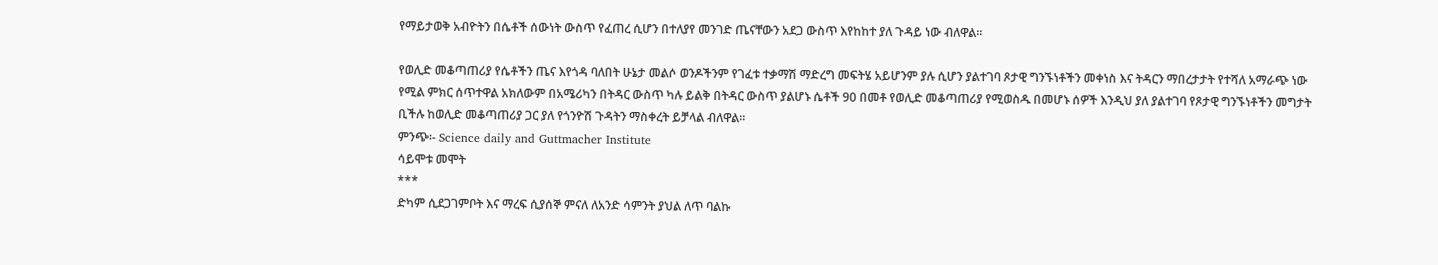የማይታወቅ አብዮትን በሴቶች ሰውነት ውስጥ የፈጠረ ሲሆን በተለያየ መንገድ ጤናቸውን አደጋ ውስጥ እየከከተ ያለ ጉዳይ ነው ብለዋል፡፡

የወሊድ መቆጣጠሪያ የሴቶችን ጤና እየጎዳ ባለበት ሁኔታ መልሶ ወንዶችንም የገፈቱ ተቃማሽ ማድረግ መፍትሄ አይሆንም ያሉ ሲሆን ያልተገባ ጾታዊ ግንኙነቶችን መቀነስ እና ትዳርን ማበረታታት የተሻለ አማራጭ ነው የሚል ምክር ሰጥተዋል አክለውም በአሜሪካን በትዳር ውስጥ ካሉ ይልቅ በትዳር ውስጥ ያልሆኑ ሴቶች 90 በመቶ የወሊድ መቆጣጠሪያ የሚወስዱ በመሆኑ ሰዎች እንዲህ ያለ ያልተገባ የጾታዊ ግንኙነቶችን መግታት ቢችሉ ከወሊድ መቆጣጠሪያ ጋር ያለ የጎንዮሽ ጉዳትን ማስቀረት ይቻላል ብለዋል፡፡
ምንጭ፡- Science daily and Guttmacher Institute
ሳይሞቱ መሞት
***
ድካም ሲደጋገምቦት እና ማረፍ ሲያሰኞ ምናለ ለአንድ ሳምንት ያህል ለጥ ባልኩ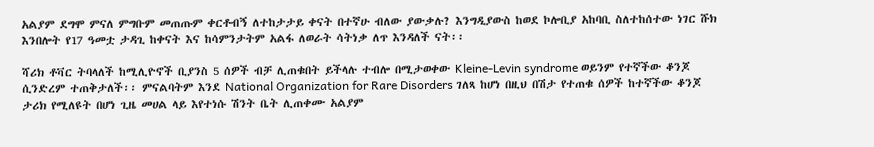አልያም ደግሞ ምናለ ምግቡም መጠጡም ቀርቶብኝ ለተከታታይ ቀናት በተኛሁ ብለው ያውቃሉ? እንግዲያውስ ከወደ ኮሎቢያ አከባቢ ስለተከሰተው ነገር ሹክ እንበሎት የ17 ዓመቷ ታዳጊ ከቀናት እና ከሳምንታትም አልፋ ለወራት ሳትነቃ ለጥ እንዳለች ናት፡፡

ሻሪክ ቶቫር ትባላለች ከሚሊዮኖች ቢያንስ 5 ሰዎች ብቻ ሊጠቁበት ይችላሉ ተብሎ በሚታወቀው Kleine-Levin syndrome ወይንም የተኛችው ቆንጆ ሲንድረም ተጠቅታለች፡፡ ምናልባትም እንደ National Organization for Rare Disorders ገለጻ ከሆነ በዚህ በሽታ የተጠቁ ሰዎች ከተኛችው ቆንጆ ታሪክ የሚለዩት በሆነ ጊዜ መሀል ላይ እየተነሱ ሽንት ቤት ሊጠቀሙ አልያም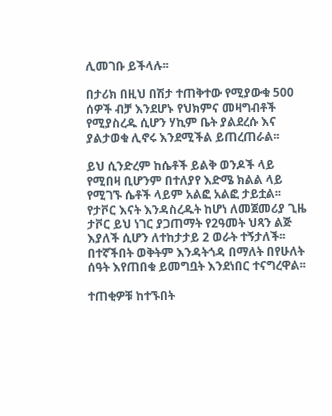ሊመገቡ ይችላሉ፡፡

በታሪክ በዚህ በሽታ ተጠቅተው የሚያውቁ 500 ሰዎች ብቻ እንደሆኑ የህክምና መዛግብቶች የሚያስረዱ ሲሆን ሃኪም ቤት ያልደረሱ እና ያልታወቁ ሊኖሩ እንደሚችል ይጠረጠራል፡፡

ይህ ሲንድረም ከሴቶች ይልቅ ወንዶች ላይ የሚበዛ ቢሆንም በተለያየ እድሜ ክልል ላይ የሚገኙ ሴቶች ላይም አልፎ አልፎ ታይቷል፡፡ የታቮር እናት እንዳስረዱት ከሆነ ለመጀመሪያ ጊዜ ታቮር ይህ ነገር ያጋጠማት የ2ዓመት ህጻን ልጅ እያለች ሲሆን ለተከታታይ 2 ወራት ተኝታለች፡፡ በተኛችበት ወቅትም እንዳትጎዳ በማለት በየሁለት ሰዓት እየጠበቁ ይመግቧት እንደነበር ተናግረዋል፡፡

ተጠቂዎቹ ከተኙበት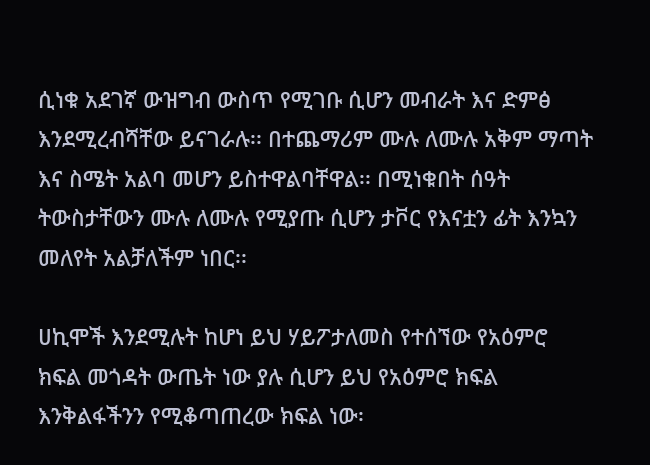ሲነቁ አደገኛ ውዝግብ ውስጥ የሚገቡ ሲሆን መብራት እና ድምፅ እንደሚረብሻቸው ይናገራሉ፡፡ በተጨማሪም ሙሉ ለሙሉ አቅም ማጣት እና ስሜት አልባ መሆን ይስተዋልባቸዋል፡፡ በሚነቁበት ሰዓት ትውስታቸውን ሙሉ ለሙሉ የሚያጡ ሲሆን ታቮር የእናቷን ፊት እንኳን መለየት አልቻለችም ነበር፡፡

ሀኪሞች እንደሚሉት ከሆነ ይህ ሃይፖታለመስ የተሰኘው የአዕምሮ ክፍል መጎዳት ውጤት ነው ያሉ ሲሆን ይህ የአዕምሮ ክፍል እንቅልፋችንን የሚቆጣጠረው ክፍል ነው፡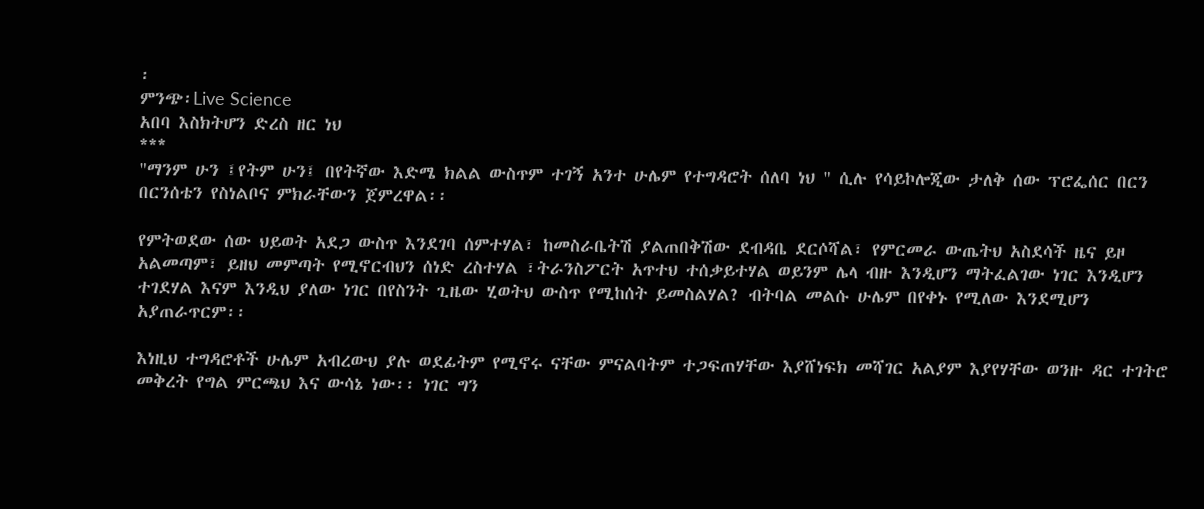፡
ምንጭ፡Live Science
አበባ እስክትሆን ድረስ ዘር ነህ
***
"ማንም ሁን ፤የትም ሁን፤ በየትኛው እድሜ ክልል ውስጥም ተገኝ አንተ ሁሌም የተግዳሮት ሰለባ ነህ " ሲሉ የሳይኮሎጂው ታለቅ ሰው ፕሮፌሰር በርን በርንሰቴን የስነልቦና ምክራቸውን ጀምረዋል፡፡

የምትወደው ሰው ህይወት አደጋ ውስጥ እንደገባ ሰምተሃል፣ ከመስራቤትሽ ያልጠበቅሽው ደብዳቤ ደርሶሻል፣ የምርመራ ውጤትህ አስደሳች ዜና ይዞ አልመጣም፣ ይዘህ መምጣት የሚኖርብህን ሰነድ ረስተሃል ፣ትራንስፖርት አጥተህ ተሰቃይተሃል ወይንም ሌላ ብዙ እንዲሆን ማትፈልገው ነገር እንዲሆን ተገደሃል እናም እንዲህ ያለው ነገር በየስንት ጊዜው ሂወትህ ውስጥ የሚከሰት ይመስልሃል? ብትባል መልሱ ሁሌም በየቀኑ የሚለው እንደሚሆን አያጠራጥርም፡፡

እነዚህ ተግዳሮቶች ሁሌም አብረውህ ያሉ ወደፊትም የሚኖሩ ናቸው ምናልባትም ተጋፍጠሃቸው እያሸነፍክ መሻገር አልያም እያየሃቸው ወንዙ ዳር ተገትሮ መቅረት የግል ምርጫህ እና ውሳኔ ነው፡፡ ነገር ግን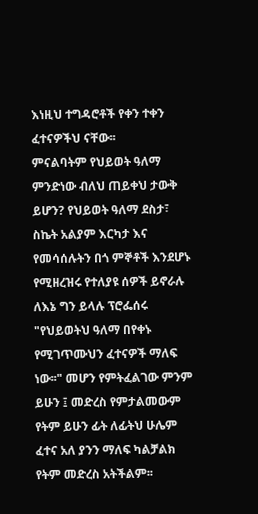እነዚህ ተግዳሮቶች የቀን ተቀን ፈተናዎችህ ናቸው፡፡
ምናልባትም የህይወት ዓለማ ምንድነው ብለህ ጠይቀህ ታውቅ ይሆን? የህይወት ዓለማ ደስታ፣ ስኬት አልያም እርካታ እና የመሳሰሉትን በጎ ምኞቶች እንደሆኑ የሚዘረዝሩ የተለያዩ ሰዎች ይኖራሉ ለእኔ ግን ይላሉ ፕሮፌሰሩ "የህይወትህ ዓለማ በየቀኑ የሚገጥሙህን ፈተናዎች ማለፍ ነው፡፡" መሆን የምትፈልገው ምንም ይሁን ፤ መድረስ የምታልመውም የትም ይሁን ፊት ለፊትህ ሁሌም ፈተና አለ ያንን ማለፍ ካልቻልክ የትም መድረስ አትችልም፡፡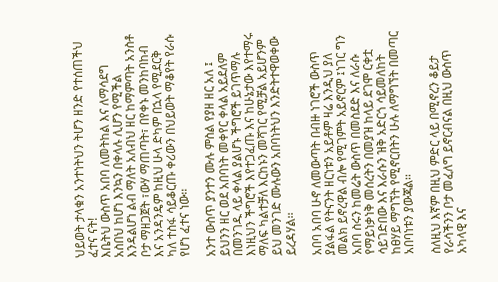ህይወት ታላቁን አንተነትህን ትሆን ዘንድ የተሰጠችህ ፈተና ናት!
እቤትህ ውስጥ አበባ ለመትከል እና ለማሳደግ አስበህ ከሆነ እንኳን በቀላሉ ሊሆን የሚችል እንዳልሆነ ልብ ማለት አለብህ ዘር ከማምጣት አንስቶ ቦታ ማዘጋጀት ፣ውሃ ማጠጣት፣ በየቀኑ መንከባከብ እና አንዳንዴም ከዚህ ሁላ ድካም በኋላ የሚደርቅ ካለ ተስፋ ሳይቆርጡ ቀሪውን በህይወት ማቆየት የራሱ የሆነ ፈተና ነው፡፡

አንተ ውስጥ ያንተን ሙሉ ምስል የያዘ ዘር አለ ፤ ይህንን ዘር ወደ አበባነት መቀየር ቀላል አይደለም በመንገዱ ላይ ቀላል ያልሆኑ ችግሮች ይገጥማሉ እነዚህን ችግሮች እየተጋፈጡ እና ከሁኔታው እየተማሩ ማለፍ ካልተቻለ እርከኑን መሻገር የሚቻል አይሆንም ይህ መንገድ ሙሉውን አበባነትህን እንድትተዋወቀው ይረዳሃል፡፡

አበባ አበባ ሁኖ ለመውጣት በብዙ ነገሮች ውስጥ ያልፋል የትናንት ዘርነቱን አይቶም ዛሬ እንዲህ ያለ መልክ ይኖረዋል ብሎ የሚገምት አይኖርም ፤ነገር ግን አበባ ስሩን ከመሬት ውስጥ በመስደድ እና ለራሱ የማይነቃነቅ መሰረትን በመያዝ ከላይ ደገሞ ርቀቷ ሳይገድበው እና እራሱን ዝቅ አድርጎ ሳይመለከት ከፀሃይ ማግኘት የሚኖርበትን ሁሉ ለማግኘት በመጣር አበባነቱን ያውጃል፡፡

ስለዚህ እኛም በዚህ ምድር ላይ በሚኖረን ቆይታ የራሳችንን ቦታ መፈለግ ይኖርብናል በዚህ ውስጥ አካላዊ እና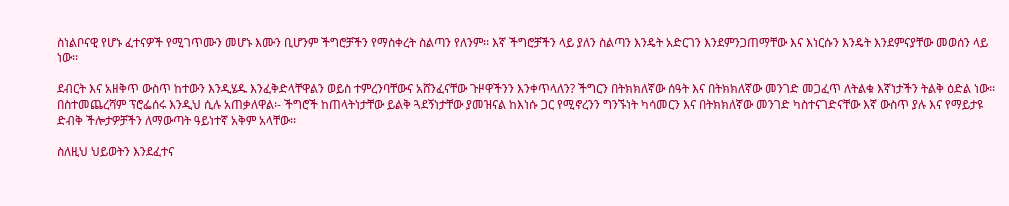ስነልቦናዊ የሆኑ ፈተናዎች የሚገጥሙን መሆኑ እሙን ቢሆንም ችግሮቻችን የማስቀረት ስልጣን የለንም፡፡ እኛ ችግሮቻችን ላይ ያለን ስልጣን እንዴት አድርገን እንደምንጋጠማቸው እና እነርሱን እንዴት እንደምናያቸው መወሰን ላይ ነው፡፡

ደብርት እና አዘቅጥ ውስጥ ከተውን እንዲሄዱ እንፈቅድላቸዋልን ወይስ ተምረንባቸውና አሸንፈናቸው ጉዞዋችንን እንቀጥላለን? ችግርን በትክክለኛው ሰዓት እና በትክክለኛው መንገድ መጋፈጥ ለትልቁ እኛነታችን ትልቅ ዕድል ነው፡፡ በስተመጨረሻም ፕሮፌሰሩ እንዲህ ሲሉ አጠቃለዋል፡- ችግሮች ከጠላትነታቸው ይልቅ ጓደኝነታቸው ያመዝናል ከእነሱ ጋር የሚኖረንን ግንኙነት ካሳመርን እና በትክክለኛው መንገድ ካስተናገድናቸው እኛ ውስጥ ያሉ እና የማይታዩ ድብቅ ችሎታዎቻችን ለማውጣት ዓይነተኛ አቅም አላቸው፡፡

ስለዚህ ህይወትን እንደፈተና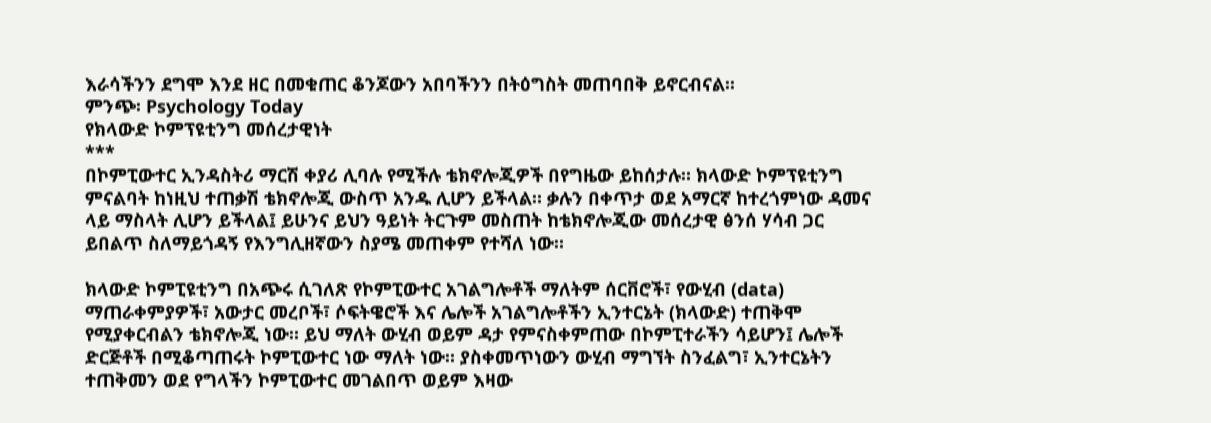እራሳችንን ደግሞ እንደ ዘር በመቁጠር ቆንጆውን አበባችንን በትዕግስት መጠባበቅ ይኖርብናል፡፡
ምንጭ፡ Psychology Today
የክላውድ ኮምፕዩቲንግ መሰረታዊነት
***
በኮምፒውተር ኢንዳስትሪ ማርሽ ቀያሪ ሊባሉ የሚችሉ ቴክኖሎጂዎች በየግዜው ይከሰታሉ። ክላውድ ኮምፕዩቲንግ ምናልባት ከነዚህ ተጠቃሽ ቴክኖሎጂ ውስጥ አንዱ ሊሆን ይችላል። ቃሉን በቀጥታ ወደ አማርኛ ከተረጎምነው ዳመና ላይ ማስላት ሊሆን ይችላል፤ ይሁንና ይህን ዓይነት ትርጉም መስጠት ከቴክኖሎጂው መሰረታዊ ፅንሰ ሃሳብ ጋር ይበልጥ ስለማይጎዳኝ የእንግሊዘኛውን ስያሜ መጠቀም የተሻለ ነው።

ክላውድ ኮምፒዩቲንግ በአጭሩ ሲገለጽ የኮምፒውተር አገልግሎቶች ማለትም ሰርቨሮች፣ የውሂብ (data) ማጠራቀምያዎች፣ አውታር መረቦች፣ ሶፍትዌሮች እና ሌሎች አገልግሎቶችን ኢንተርኔት (ክላውድ) ተጠቅሞ የሚያቀርብልን ቴክኖሎጂ ነው። ይህ ማለት ውሂብ ወይም ዳታ የምናስቀምጠው በኮምፒተራችን ሳይሆን፤ ሌሎች ድርጅቶች በሚቆጣጠሩት ኮምፒውተር ነው ማለት ነው። ያስቀመጥነውን ውሂብ ማግኘት ስንፈልግ፣ ኢንተርኔትን ተጠቅመን ወደ የግላችን ኮምፒውተር መገልበጥ ወይም እዛው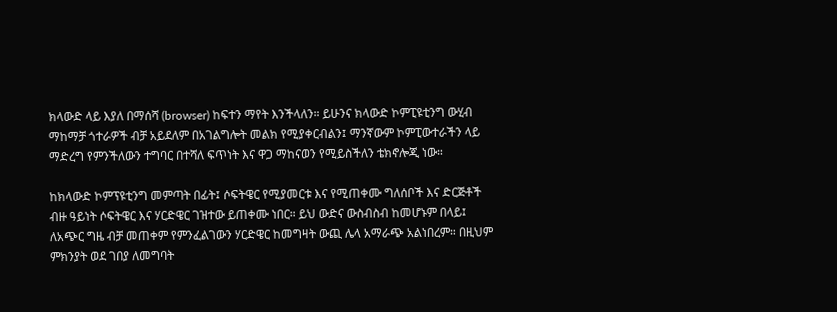ክላውድ ላይ እያለ በማሰሻ (browser) ከፍተን ማየት እንችላለን። ይሁንና ክላውድ ኮምፒዩቲንግ ውሂብ ማከማቻ ጎተራዎች ብቻ አይደለም በአገልግሎት መልክ የሚያቀርብልን፤ ማንኛውም ኮምፒውተራችን ላይ ማድረግ የምንችለውን ተግባር በተሻለ ፍጥነት እና ዋጋ ማከናወን የሚይስችለን ቴክኖሎጂ ነው።

ከክላውድ ኮምፕዩቲንግ መምጣት በፊት፤ ሶፍትዌር የሚያመርቱ እና የሚጠቀሙ ግለሰቦች እና ድርጅቶች ብዙ ዓይነት ሶፍትዌር እና ሃርድዌር ገዝተው ይጠቀሙ ነበር። ይህ ውድና ውስብስብ ከመሆኑም በላይ፤ ለአጭር ግዜ ብቻ መጠቀም የምንፈልገውን ሃርድዌር ከመግዛት ውጪ ሌላ አማራጭ አልነበረም። በዚህም ምክንያት ወደ ገበያ ለመግባት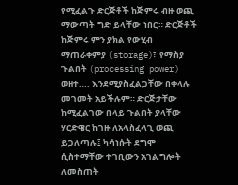የሚፈልጉ ድርጅቶች ከጅምሩ ብዙ ወጪ ማውጣት ግድ ይላቸው ነበር። ድርጅቶች ከጅምሩ ምን ያክል የውሂብ ማጠራቀምያ (storage)፣ የማስያ ጉልበት (processing power) ወዘተ…. እንደሚያስፈልጋቸው በቀላሉ መገመት አይችሉም። ድርጅታቸው ከሚፈልገው በላይ ጉልበት ያላቸው ሃርድዌር ከገዙ ለአላስፈላጊ ወጪ ይጋለጣሉ፤ ካሳነሱት ደግሞ ሲስተማቸው ተገቢውን አገልግሎት ለመስጠት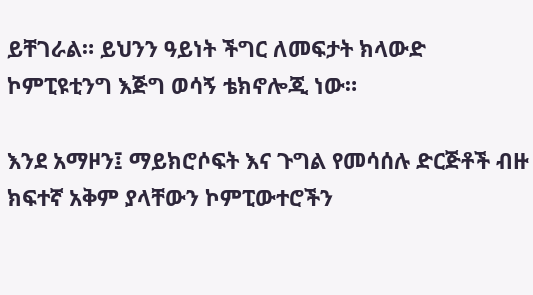ይቸገራል። ይህንን ዓይነት ችግር ለመፍታት ክላውድ ኮምፒዩቲንግ እጅግ ወሳኝ ቴክኖሎጂ ነው።

እንደ አማዞን፤ ማይክሮሶፍት እና ጉግል የመሳሰሉ ድርጅቶች ብዙ ክፍተኛ አቅም ያላቸውን ኮምፒውተሮችን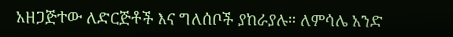አዘጋጅተው ለድርጅቶች እና ግለሰቦች ያከራያሉ። ለምሳሌ አንድ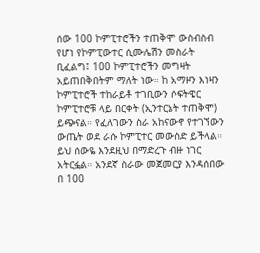ሰው 100 ኮምፒተሮችን ተጠቅሞ ውስብስብ የሆነ የኮምፒውተር ሲሙሌሽን መስራት ቢፈልግ፤ 100 ኮምፒተሮችን መግዛት አይጠበቅበትም ማለት ነው። ከ አማዞን እነዛን ኮምፒተሮች ተከራይቶ ተገቢውን ሶፍትዌር ኮምፒተሮቹ ላይ በርቀት (ኢንተርኔት ተጠቅሞ) ይጭናል። የፈለገውን ስራ አከናውኖ የተገኘውን ውጤት ወደ ራሱ ኮምፒተር መውስድ ይችላል። ይህ ሰውዬ እንደዚህ በማድረጉ ብዙ ነገር አትርፏል። አንደኛ ስራው መጀመርያ እንዳሰበው በ 100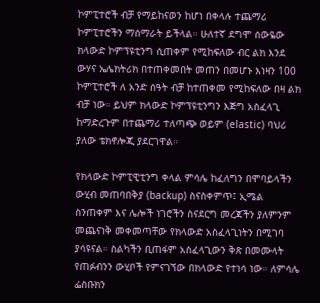ኮምፒተሮች ብቻ የማይከናወን ከሆነ በቀላሉ ተጨማሪ ኮምፒተሮችን ማሰማራት ይችላል። ሁለተኛ ደግሞ ሰውዬው ክላውድ ኮምፕዩቲንግ ሲጠቀም የሚከፍለው ብር ልክ እንደ ውሃና ኤሌክትሪክ በተጠቀመበት መጠን በመሆኑ እነዛን 100 ኮምፒተሮች ለ አንድ ሰዓት ብቻ ከተጠቀመ የሚከፍለው በዛ ልክ ብቻ ነው። ይህም ክላውድ ኮምፕዩቲንግን እጅግ አስፈላጊ ከማድረጉም በተጨማሪ ተለጣጭ ወይም (elastic) ባህሪ ያለው ቴክኖሎጂ ያደርገዋል።

የክላውድ ኮምፒዊቲንግ ቀላል ምሳሌ ከፈለግን በሞባይላችን ውሂብ መጠባበቅያ (backup) ስናስቀምጥ፤ ኢሜል ስንጠቀም እና ሌሎች ነገሮችን ስናደርግ መረጃችን ያለምንም መጨናነቅ መቀመጣቸው የክላውድ አስፈላጊነትን በሚገባ ያሳዩናል። ስልካችን ቢጠፋም አስፈላጊውን ቅጽ በመሙላት የጠፉብንን ውሂቦች የምናገኘው በክላውድ የተነሳ ነው። ለምሳሌ ፌስቡክን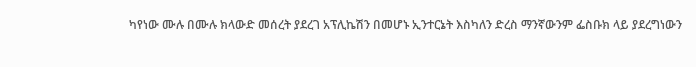ካየነው ሙሉ በሙሉ ክላውድ መሰረት ያደረገ አፕሊኬሽን በመሆኑ ኢንተርኔት እስካለን ድረስ ማንኛውንም ፌስቡክ ላይ ያደረግነውን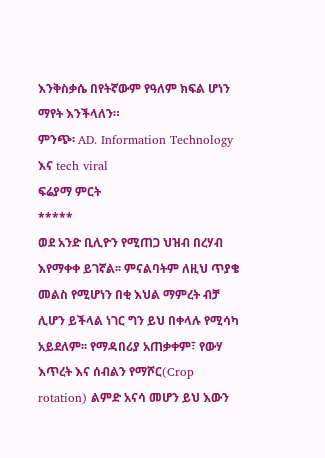እንቅስቃሴ በየትኛውም የዓለም ክፍል ሆነን ማየት እንችላለን።
ምንጭ፡ AD. Information Technology እና tech viral
ፍሬያማ ምርት
*****
ወደ አንድ ቢሊዮን የሚጠጋ ህዝብ በረሃብ እየማቀቀ ይገኛል፡፡ ምናልባትም ለዚህ ጥያቄ መልስ የሚሆነን በቂ እህል ማምረት ብቻ ሊሆን ይችላል ነገር ግን ይህ በቀላሉ የሚሳካ አይደለም፡፡ የማዳበሪያ አጠቃቀም፣ የውሃ እጥረት እና ሰብልን የማሾር(Crop rotation) ልምድ አናሳ መሆን ይህ እውን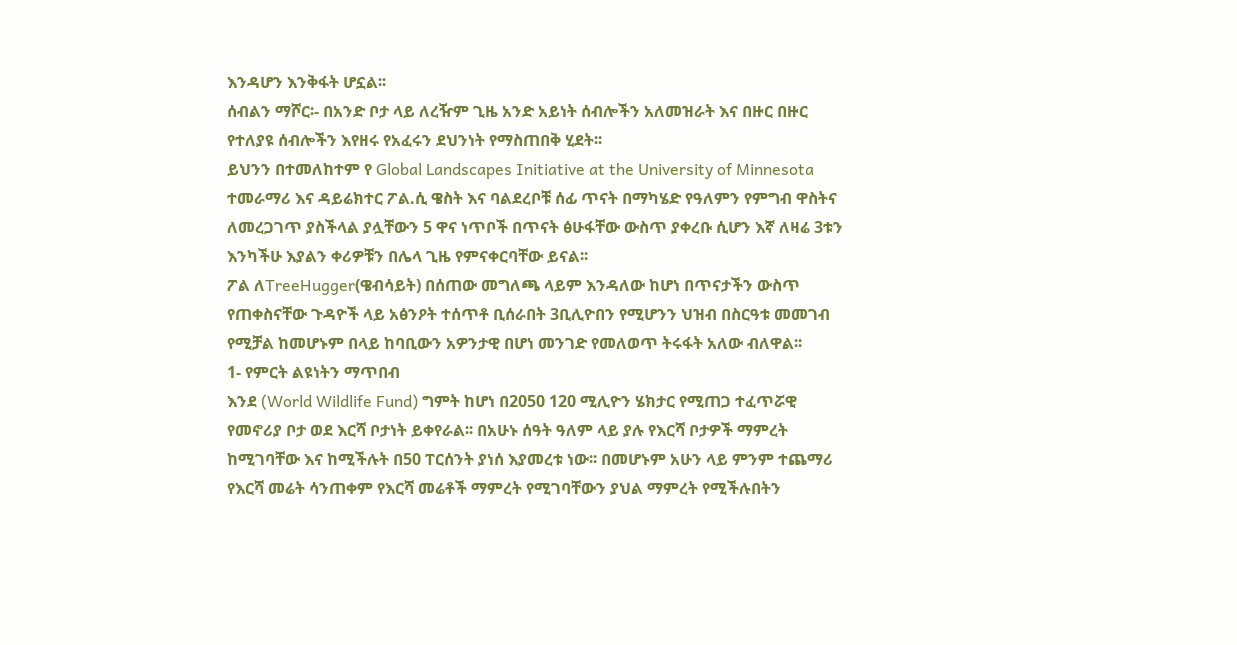እንዳሆን እንቅፋት ሆኗል፡፡
ሰብልን ማሾር፡- በአንድ ቦታ ላይ ለረዥም ጊዜ አንድ አይነት ሰብሎችን አለመዝራት እና በዙር በዙር የተለያዩ ሰብሎችን እየዘሩ የአፈሩን ደህንነት የማስጠበቅ ሂደት፡፡
ይህንን በተመለከተም የ Global Landscapes Initiative at the University of Minnesota ተመራማሪ እና ዳይሬክተር ፖል.ሲ ዌስት እና ባልደረቦቹ ሰፊ ጥናት በማካሄድ የዓለምን የምግብ ዋስትና ለመረጋገጥ ያስችላል ያሏቸውን 5 ዋና ነጥቦች በጥናት ፅሁፋቸው ውስጥ ያቀረቡ ሲሆን እኛ ለዛሬ 3ቱን እንካችሁ እያልን ቀሪዎቹን በሌላ ጊዜ የምናቀርባቸው ይናል፡፡
ፖል ለTreeHugger(ዌብሳይት) በሰጠው መግለጫ ላይም እንዳለው ከሆነ በጥናታችን ውስጥ የጠቀስናቸው ጉዳዮች ላይ አፅንዖት ተሰጥቶ ቢሰራበት 3ቢሊዮበን የሚሆንን ህዝብ በስርዓቱ መመገብ የሚቻል ከመሆኑም በላይ ከባቢውን አዎንታዊ በሆነ መንገድ የመለወጥ ትሩፋት አለው ብለዋል፡፡
1- የምርት ልዩነትን ማጥበብ
እንደ (World Wildlife Fund) ግምት ከሆነ በ2050 120 ሚሊዮን ሄክታር የሚጠጋ ተፈጥሯዊ የመኖሪያ ቦታ ወደ እርሻ ቦታነት ይቀየራል፡፡ በአሁኑ ሰዓት ዓለም ላይ ያሉ የእርሻ ቦታዎች ማምረት ከሚገባቸው እና ከሚችሉት በ50 ፐርሰንት ያነሰ እያመረቱ ነው፡፡ በመሆኑም አሁን ላይ ምንም ተጨማሪ የእርሻ መሬት ሳንጠቀም የእርሻ መሬቶች ማምረት የሚገባቸውን ያህል ማምረት የሚችሉበትን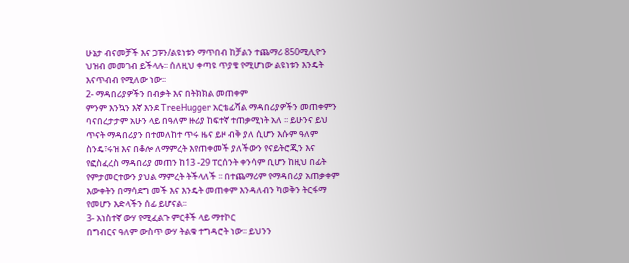ሁኔታ ብናመቻች እና ጋፑን/ልዩነቱን ማጥበብ ከቻልን ተጨማሪ 850ሚሊዮን ህዝብ መመገብ ይችላሉ፡፡ ሰለዚህ ቀጣዩ ጥያቄ የሚሆነው ልዩነቱን እንዴት እናጥብብ የሚለው ነው፡፡
2- ማዳበሪያዎችን በብቃት እና በትክክል መጠቀም
ምንም እንኳን እኛ እንደ TreeHugger አርቴፊሻል ማዳበሪያዎችን መጠቀምን ባናበረታታም አሁን ላይ በዓለም ዙሪያ ከፍተኛ ተጠቃሚነት አለ ፡፡ ይሁንና ይህ ጥናት ማዳበሪያን በተመለከተ ጥሩ ዜና ይዞ ብቅ ያለ ሲሆን እሱም ዓለም ስንዴ፣ሩዝ እና በቆሎ ለማምረት እየጠቀመች ያለችውን የናይትሮጂን እና የፎስፈረስ ማዳበሪያ መጠን ከ13 -29 ፐርሰንት ቀንሳም ቢሆን ከዚህ በፊት የምታመርተውን ያህል ማምረት ትችላለች ፡፡ በተጨማሪም የማዳበሪያ አጠቃቀም እውቀትን በማሳደግ መች እና እንዴት መጠቀም እንዳለብን ካወቅን ትርፋማ የመሆን እድላችን ሰፊ ይሆናል፡፡
3- አነስተኛ ውሃ የሚፈልጉ ምርቶች ላይ ማተኮር
በግብርና ዓለም ውስጥ ውሃ ትልቁ ተግዳሮት ነው፡፡ ይህንን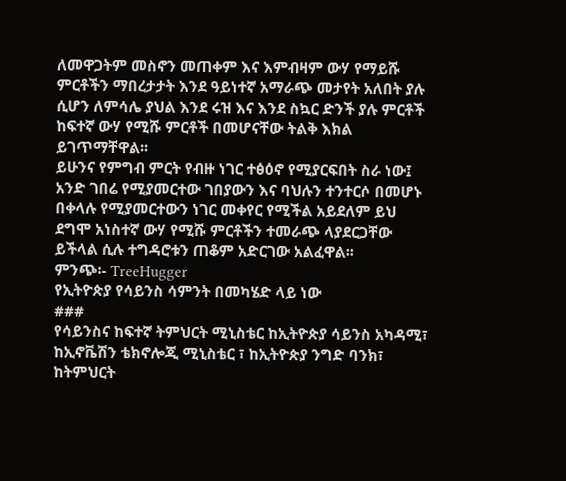ለመዋጋትም መስኖን መጠቀም እና እምብዛም ውሃ የማይሹ ምርቶችን ማበረታታት እንደ ዓይነተኛ አማራጭ መታየት አለበት ያሉ ሲሆን ለምሳሌ ያህል እንደ ሩዝ እና እንደ ስኳር ድንች ያሉ ምርቶች ከፍተኛ ውሃ የሚሹ ምርቶች በመሆናቸው ትልቅ እክል ይገጥማቸዋል፡፡
ይሁንና የምግብ ምርት የብዙ ነገር ተፅዕኖ የሚያርፍበት ስራ ነው፤ አንድ ገበሬ የሚያመርተው ገበያውን እና ባህሉን ተንተርሶ በመሆኑ በቀላሉ የሚያመርተውን ነገር መቀየር የሚችል አይደለም ይህ ደግሞ አነስተኛ ውሃ የሚሹ ምርቶችን ተመራጭ ላያደርጋቸው ይችላል ሲሉ ተግዳሮቱን ጠቆም አድርገው አልፈዋል፡፡
ምንጭ፡- TreeHugger
የኢትዮጵያ የሳይንስ ሳምንት በመካሄድ ላይ ነው
###
የሳይንስና ከፍተኛ ትምህርት ሚኒስቴር ከኢትዮጵያ ሳይንስ አካዳሚ፣ ከኢኖቬሽን ቴክኖሎጂ ሚኒስቴር ፣ ከኢትዮጵያ ንግድ ባንክ፣ ከትምህርት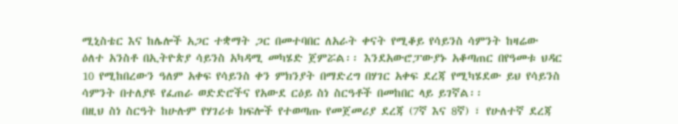ሚኒስቴር እና ከሌሎች አጋር ተቋማት ጋር በመተባበር ለአራት ቀናት የሚቆይ የሳይንስ ሳምንት ከዛሬው ዕለተ አንስቶ በኢትዮጵያ ሳይንስ አካዳሚ መካሄድ ጀምሯል፡፡ እንደአውሮፓውያኑ አቆጣጠር በየዓመቱ ህዳር 10 የሚከበረውን ዓለም አቀፍ የሳይንስ ቀን ምክንያት በማድረግ በሃገር አቀፍ ደረጃ የሚካሄደው ይህ የሳይንስ ሳምንት በተለያዩ የፈጠራ ወድድሮችና የአውደ ርዕይ ስነ ስርዓቶች በመከበር ላይ ይገኛል፡፡
በዚህ ስነ ስርዓት ከሁሉም የሃገሪቱ ክፍሎች የተወጣጡ የመጀመሪያ ደረጃ (7ኛ እና 8ኛ) ፣ የሁለተኛ ደረጃ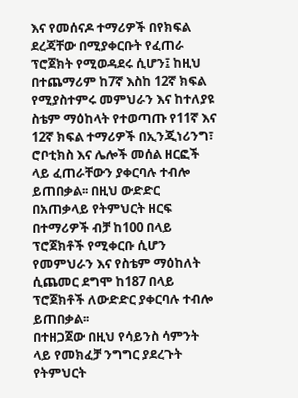እና የመሰናዶ ተማሪዎች በየክፍል ደረጃቸው በሚያቀርቡት የፈጠራ ፕሮጀክት የሚወዳደሩ ሲሆን፤ ከዚህ በተጨማሪም ከ7ኛ እስከ 12ኛ ክፍል የሚያስተምሩ መምህራን እና ከተለያዩ ስቴም ማዕከላት የተወጣጡ የ11ኛ እና 12ኛ ክፍል ተማሪዎች በኢንጂነሪንግ፣ ሮቦቲክስ እና ሌሎች መሰል ዘርፎች ላይ ፈጠራቸውን ያቀርባሉ ተብሎ ይጠበቃል፡፡ በዚህ ውድድር በአጠቃላይ የትምህርት ዘርፍ በተማሪዎች ብቻ ከ100 በላይ ፕሮጀክቶች የሚቀርቡ ሲሆን የመምህራን እና የስቴም ማዕከለት ሲጨመር ደግሞ ከ187 በላይ ፕሮጀክቶች ለውድድር ያቀርባሉ ተብሎ ይጠበቃል፡፡
በተዘጋጀው በዚህ የሳይንስ ሳምንት ላይ የመክፈቻ ንግግር ያደረጉት የትምህርት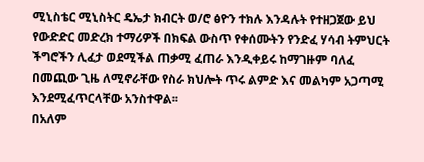ሚኒስቴር ሚኒስትር ዴኤታ ክብርት ወ/ሮ ፅዮን ተክሉ እንዳሉት የተዘጋጀው ይህ የውድድር መድረክ ተማሪዎች በክፍል ውስጥ የቀሰሙትን የንድፈ ሃሳብ ትምህርት ችግሮችን ሊፈታ ወደሚችል ጠቃሚ ፈጠራ እንዲቀይሩ ከማገዙም ባለፈ በመጪው ጊዜ ለሚኖራቸው የስራ ክህሎት ጥሩ ልምድ እና መልካም አጋጣሚ እንደሚፈጥርላቸው አንስተዋል፡፡
በአለም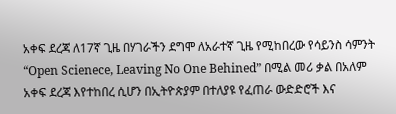አቀፍ ደረጃ ለ17ኛ ጊዜ በሃገራችን ደግሞ ለአራተኛ ጊዜ የሚከበረው የሳይንስ ሳምንት “Open Scienece, Leaving No One Behined” በሚል መሪ ቃል በአለም አቀፍ ደረጃ እየተከበረ ሲሆን በኢትዮጵያም በተለያዩ የፈጠራ ውድድሮች እና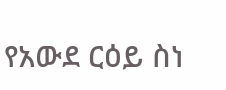የአውደ ርዕይ ስነ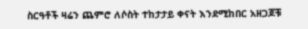ስርዓቶች ዛሬን ጨምሮ ለሶስት ተከታታይ ቀናት እንደሚከበር አዘጋጆቹ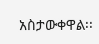አስታውቀዋል፡፡